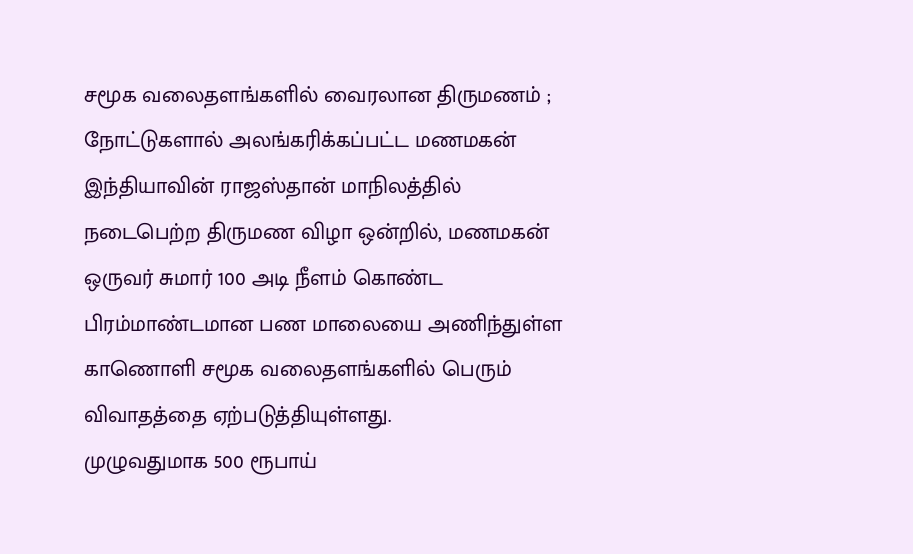சமூக வலைதளங்களில் வைரலான திருமணம் ; நோட்டுகளால் அலங்கரிக்கப்பட்ட மணமகன்
இந்தியாவின் ராஜஸ்தான் மாநிலத்தில் நடைபெற்ற திருமண விழா ஒன்றில், மணமகன் ஒருவர் சுமார் 100 அடி நீளம் கொண்ட பிரம்மாண்டமான பண மாலையை அணிந்துள்ள காணொளி சமூக வலைதளங்களில் பெரும் விவாதத்தை ஏற்படுத்தியுள்ளது.
முழுவதுமாக 500 ரூபாய்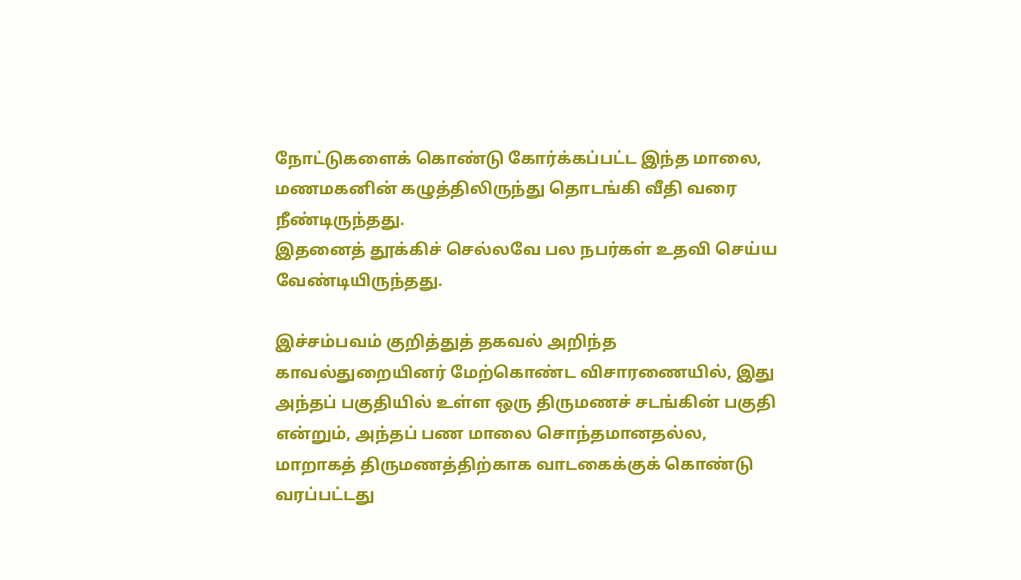நோட்டுகளைக் கொண்டு கோர்க்கப்பட்ட இந்த மாலை, மணமகனின் கழுத்திலிருந்து தொடங்கி வீதி வரை நீண்டிருந்தது.
இதனைத் தூக்கிச் செல்லவே பல நபர்கள் உதவி செய்ய வேண்டியிருந்தது.

இச்சம்பவம் குறித்துத் தகவல் அறிந்த காவல்துறையினர் மேற்கொண்ட விசாரணையில், இது அந்தப் பகுதியில் உள்ள ஒரு திருமணச் சடங்கின் பகுதி என்றும், அந்தப் பண மாலை சொந்தமானதல்ல, மாறாகத் திருமணத்திற்காக வாடகைக்குக் கொண்டு வரப்பட்டது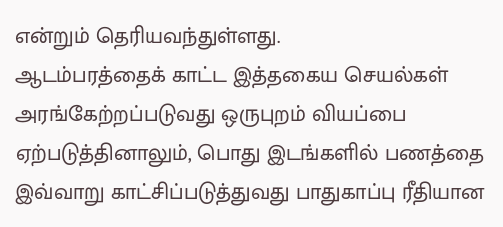என்றும் தெரியவந்துள்ளது.
ஆடம்பரத்தைக் காட்ட இத்தகைய செயல்கள் அரங்கேற்றப்படுவது ஒருபுறம் வியப்பை ஏற்படுத்தினாலும், பொது இடங்களில் பணத்தை இவ்வாறு காட்சிப்படுத்துவது பாதுகாப்பு ரீதியான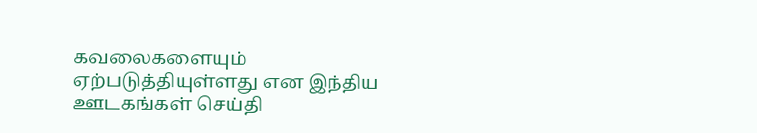கவலைகளையும் ஏற்படுத்தியுள்ளது என இந்திய ஊடகங்கள் செய்தி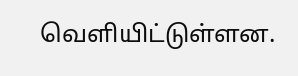வெளியிட்டுள்ளன.